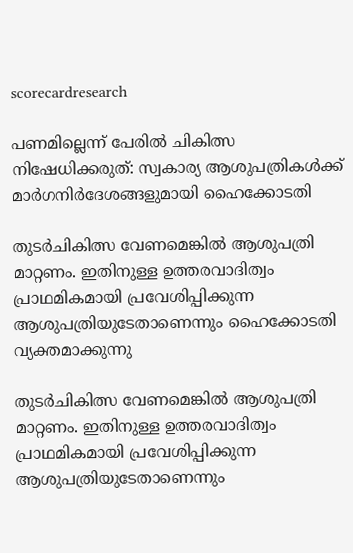scorecardresearch

പണമില്ലെന്ന് പേരിൽ ചികിത്സ നിഷേധിക്കരുത്: സ്വകാര്യ ആശുപത്രികൾക്ക് മാർഗനിർദേശങ്ങളുമായി ഹൈക്കോടതി

തുടർചികിത്സ വേണമെങ്കിൽ ആശുപത്രി മാറ്റണം. ഇതിനുള്ള ഉത്തരവാദിത്വം പ്രാഥമികമായി പ്രവേശിപ്പിക്കുന്ന ആശുപത്രിയുടേതാണെന്നും ഹൈക്കോടതി വ്യക്തമാക്കുന്നു

തുടർചികിത്സ വേണമെങ്കിൽ ആശുപത്രി മാറ്റണം. ഇതിനുള്ള ഉത്തരവാദിത്വം പ്രാഥമികമായി പ്രവേശിപ്പിക്കുന്ന ആശുപത്രിയുടേതാണെന്നും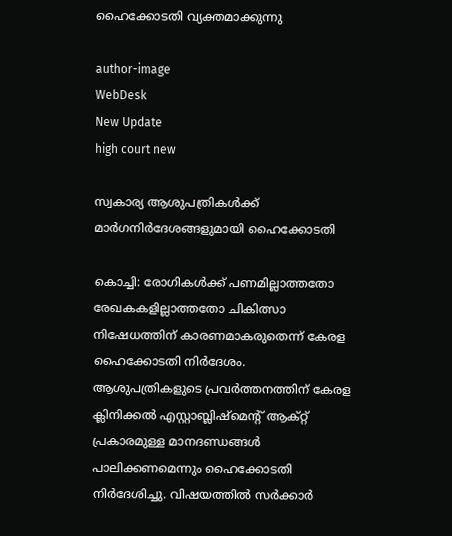ഹൈക്കോടതി വ്യക്തമാക്കുന്നു

author-image
WebDesk
New Update
high court new

സ്വകാര്യ ആശുപത്രികൾക്ക് മാർഗനിർദേശങ്ങളുമായി ഹൈക്കോടതി

കൊച്ചി: രോഗികൾക്ക് പണമില്ലാത്തതോ രേഖകകളില്ലാത്തതോ ചികിത്സാ നിഷേധത്തിന് കാരണമാകരുതെന്ന് കേരള ഹൈക്കോടതി നിർദേശം. ആശുപത്രികളുടെ പ്രവർത്തനത്തിന് കേരള ക്ലിനിക്കൽ എസ്റ്റാബ്ലിഷ്മെന്റ് ആക്റ്റ് പ്രകാരമുള്ള മാനദണ്ഡങ്ങൾ പാലിക്കണമെന്നും ഹൈക്കോടതി നിർദേശിച്ചു. വിഷയത്തിൽ സർക്കാർ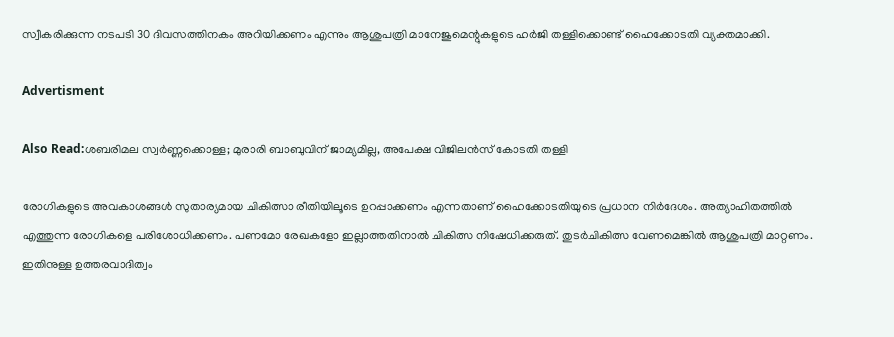സ്വീകരിക്കുന്ന നടപടി 30 ദിവസത്തിനകം അറിയിക്കണം എന്നും ആശുപത്രി മാനേജുമെന്റുകളുടെ ഹർജി തള്ളിക്കൊണ്ട് ഹൈക്കോടതി വ്യക്തമാക്കി.

Advertisment

Also Read:ശബരിമല സ്വർണ്ണക്കൊള്ള; മുരാരി ബാബുവിന് ജാമ്യമില്ല, അപേക്ഷ വിജിലൻസ് കോടതി തള്ളി

രോഗികളുടെ അവകാശങ്ങൾ സുതാര്യമായ ചികിത്സാ രീതിയിലൂടെ ഉറപ്പാക്കണം എന്നതാണ് ഹൈക്കോടതിയുടെ പ്രധാന നിർദേശം. അത്യാഹിതത്തിൽ എത്തുന്ന രോഗികളെ പരിശോധിക്കണം. പണമോ രേഖകളോ ഇല്ലാത്തതിനാൽ ചികിത്സ നിഷേധിക്കരുത്. തുടർചികിത്സ വേണമെങ്കിൽ ആശുപത്രി മാറ്റണം. ഇതിനുള്ള ഉത്തരവാദിത്വം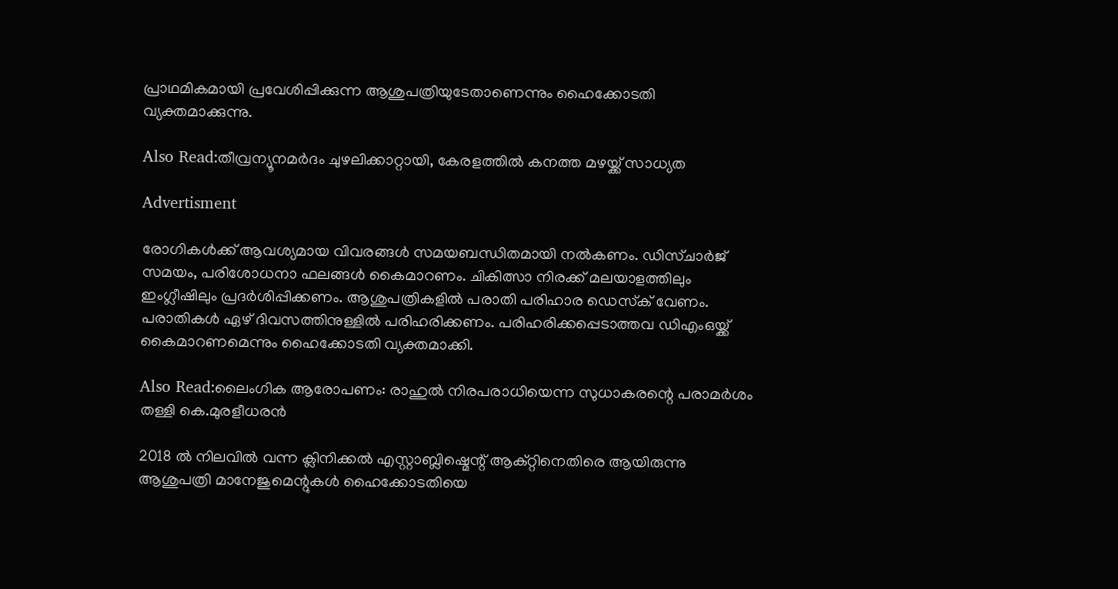പ്രാഥമികമായി പ്രവേശിപ്പിക്കുന്ന ആശുപത്രിയുടേതാണെന്നും ഹൈക്കോടതി വ്യക്തമാക്കുന്നു.

Also Read:തീവ്രന്യൂനമർദം ചുഴലിക്കാറ്റായി, കേരളത്തിൽ കനത്ത മഴയ്ക്ക് സാധ്യത

Advertisment

രോഗികൾക്ക് ആവശ്യമായ വിവരങ്ങൾ സമയബന്ധിതമായി നൽകണം. ഡിസ്ചാർജ് സമയം, പരിശോധനാ ഫലങ്ങൾ കൈമാറണം. ചികിത്സാ നിരക്ക് മലയാളത്തിലും ഇംഗ്ലീഷിലും പ്രദർശിപ്പിക്കണം. ആശുപത്രികളിൽ പരാതി പരിഹാര ഡെസ്‌ക് വേണം. പരാതികൾ ഏഴ് ദിവസത്തിനുള്ളിൽ പരിഹരിക്കണം. പരിഹരിക്കപ്പെടാത്തവ ഡിഎംഒയ്ക്ക് കൈമാറണമെന്നും ഹൈക്കോടതി വ്യക്തമാക്കി.

Also Read:ലൈംഗിക ആരോപണം: രാഹുൽ നിരപരാധിയെന്ന സുധാകരന്റെ പരാമർശം തള്ളി കെ.മുരളീധരൻ

2018 ൽ നിലവിൽ വന്ന ക്ലിനിക്കൽ എസ്റ്റാബ്ലിഷ്മെന്റ് ആക്റ്റിനെതിരെ ആയിരുന്നു ആശുപത്രി മാനേജുമെന്റുകൾ ഹൈക്കോടതിയെ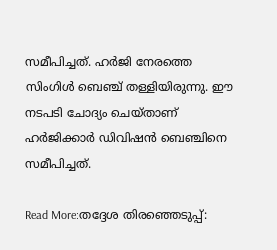സമീപിച്ചത്. ഹർജി നേരത്തെ സിംഗിൾ ബെഞ്ച് തള്ളിയിരുന്നു. ഈ നടപടി ചോദ്യം ചെയ്താണ് ഹർജിക്കാർ ഡിവിഷൻ ബെഞ്ചിനെ സമീപിച്ചത്.

Read More:തദ്ദേശ തിരഞ്ഞെടുപ്പ്: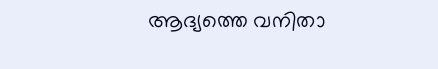ആദ്യത്തെ വനിതാ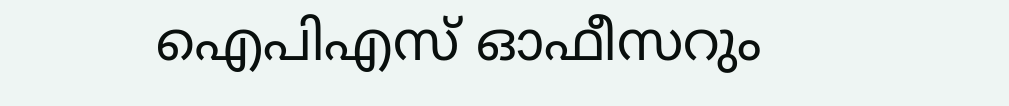ഐപിഎസ് ഓഫീസറും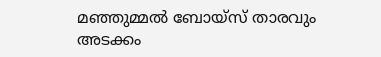മഞ്ഞുമ്മൽ ബോയ്സ് താരവും അടക്കം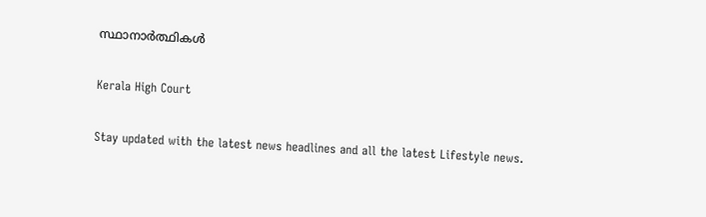സ്ഥാനാർത്ഥികൾ

Kerala High Court

Stay updated with the latest news headlines and all the latest Lifestyle news.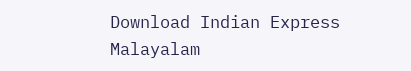Download Indian Express Malayalam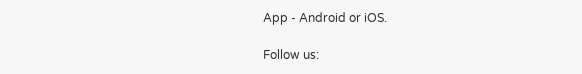App - Android or iOS.

Follow us: